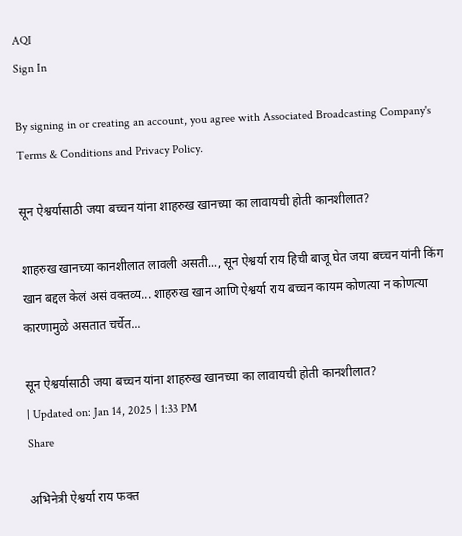AQI
Sign In

By signing in or creating an account, you agree with Associated Broadcasting Company's Terms & Conditions and Privacy Policy.

सून ऐश्वर्यासाठी जया बच्चन यांना शाहरुख खानच्या का लावायची होती कानशीलात?

शाहरुख खानच्या कानशीलात लावली असती..., सून ऐश्वर्या राय हिची बाजू घेत जया बच्चन यांनी किंग खान बद्दल केलं असं वक्तव्य... शाहरुख खान आणि ऐश्वर्या राय बच्चन कायम कोणत्या न कोणत्या कारणामुळे असतात चर्चेत...

सून ऐश्वर्यासाठी जया बच्चन यांना शाहरुख खानच्या का लावायची होती कानशीलात?
| Updated on: Jan 14, 2025 | 1:33 PM
Share

अभिनेत्री ऐश्वर्या राय फक्त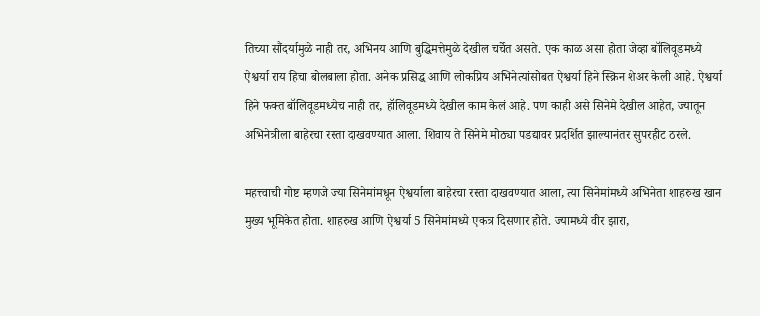तिच्या सौंदर्यामुळे नाही तर, अभिनय आणि बुद्धिमत्तेमुळे देखील चर्चेत असते. एक काळ असा होता जेव्हा बॉलिवूडमध्ये ऐश्वर्या राय हिचा बोलबाला होता. अनेक प्रसिद्ध आणि लोकप्रिय अभिनेत्यांसोबत ऐश्वर्या हिने स्क्रिन शेअर केली आहे. ऐश्वर्या हिने फक्त बॉलिवूडमध्येच नाही तर, हॉलिवूडमध्ये देखील काम केलं आहे. पण काही असे सिनेमे देखील आहेत, ज्यातून अभिनेत्रीला बाहेरचा रस्ता दाखवण्यात आला. शिवाय ते सिनेमे मोठ्या पडद्यावर प्रदर्शित झाल्यानंतर सुपरहीट ठरले.

महत्त्वाची गोष्ट म्हणजे ज्या सिनेमांमधून ऐश्वर्याला बाहेरचा रस्ता दाखवण्यात आला, त्या सिनेमांमध्ये अभिनेता शाहरुख खान मुख्य भूमिकेत होता. शाहरुख आणि ऐश्वर्या 5 सिनेमांमध्ये एकत्र दिसणार होते. ज्यामध्ये वीर झारा,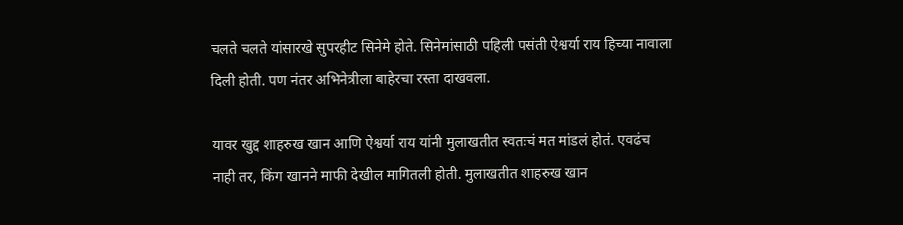चलते चलते यांसारखे सुपरहीट सिनेमे होते. सिनेमांसाठी पहिली पसंती ऐश्वर्या राय हिच्या नावाला दिली होती. पण नंतर अभिनेत्रीला बाहेरचा रस्ता दाखवला.

यावर खुद्द शाहरुख खान आणि ऐश्वर्या राय यांनी मुलाखतीत स्वतःचं मत मांडलं होतं. एवढंच नाही तर, किंग खानने माफी देखील मागितली होती. मुलाखतीत शाहरुख खान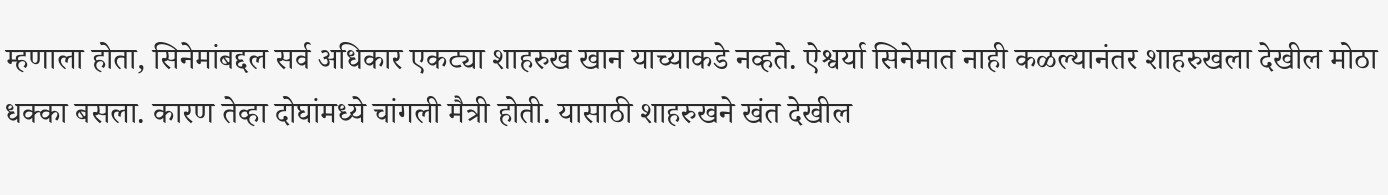म्हणाला होता, सिनेमांबद्दल सर्व अधिकार एकट्या शाहरुख खान याच्याकडे नव्हते. ऐश्वर्या सिनेमात नाही कळल्यानंतर शाहरुखला देखील मोठा धक्का बसला. कारण तेव्हा दोघांमध्ये चांगली मैत्री होती. यासाठी शाहरुखने खंत देखील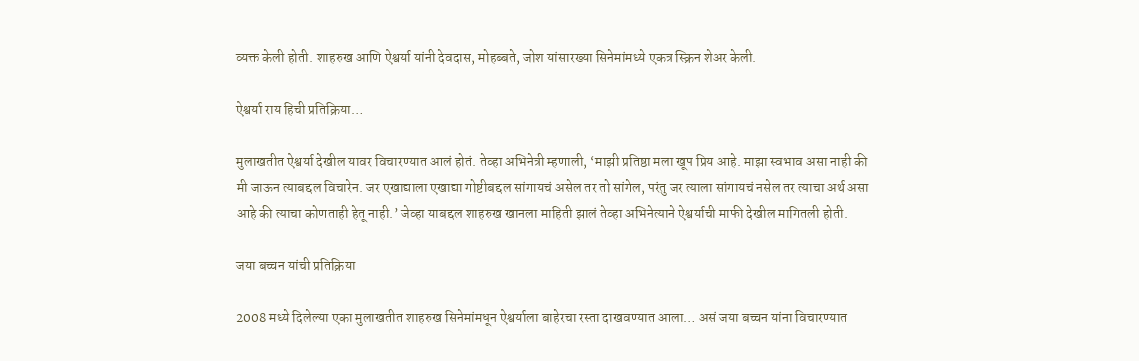व्यक्त केली होती. शाहरुख आणि ऐश्वर्या यांनी देवदास, मोहब्बते, जोश यांसारख्या सिनेमांमध्ये एकत्र स्क्रिन शेअर केली.

ऐश्वर्या राय हिची प्रतिक्रिया…

मुलाखतीत ऐश्वर्या देखील यावर विचारण्यात आलं होतं. तेव्हा अभिनेत्री म्हणाली, ‘माझी प्रतिष्ठा मला खूप प्रिय आहे. माझा स्वभाव असा नाही की मी जाऊन त्याबद्दल विचारेन. जर एखाद्याला एखाद्या गोष्टीबद्दल सांगायचं असेल तर तो सांगेल, परंतु जर त्याला सांगायचं नसेल तर त्याचा अर्थ असा आहे की त्याचा कोणताही हेतू नाही.’ जेव्हा याबद्दल शाहरुख खानला माहिती झालं तेव्हा अभिनेत्याने ऐश्वर्याची माफी देखील मागितली होती.

जया बच्चन यांची प्रतिक्रिया

2008 मध्ये दिलेल्या एका मुलाखतीत शाहरुख सिनेमांमधून ऐश्वर्याला बाहेरचा रस्ता दाखवण्यात आला… असं जया बच्चन यांना विचारण्यात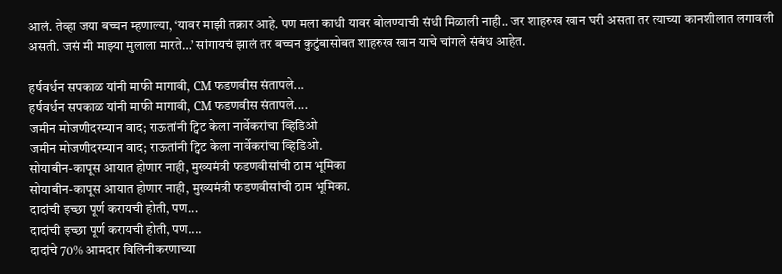आलं. तेव्हा जया बच्चन म्हणाल्या, ‘यावर माझी तक्रार आहे. पण मला काधी यावर बोलण्याची संधी मिळाली नाही.. जर शाहरुख खान घरी असता तर त्याच्या कानशीलात लगावली असती. जसं मी माझ्या मुलाला मारते…’ सांगायचं झालं तर बच्चन कुटुंबासोबत शाहरुख खान याचे चांगले संबंध आहेत.

हर्षवर्धन सपकाळ यांनी माफी मागावी, CM फडणवीस संतापले...
हर्षवर्धन सपकाळ यांनी माफी मागावी, CM फडणवीस संतापले....
जमीन मोजणीदरम्यान वाद; राऊतांनी ट्विट केला नार्वेकरांचा व्हिडिओ
जमीन मोजणीदरम्यान वाद; राऊतांनी ट्विट केला नार्वेकरांचा व्हिडिओ.
सोयाबीन-कापूस आयात होणार नाही, मुख्यमंत्री फडणवीसांची ठाम भूमिका
सोयाबीन-कापूस आयात होणार नाही, मुख्यमंत्री फडणवीसांची ठाम भूमिका.
दादांची इच्छा पूर्ण करायची होती, पण...
दादांची इच्छा पूर्ण करायची होती, पण....
दादांचे 70% आमदार विलिनीकरणाच्या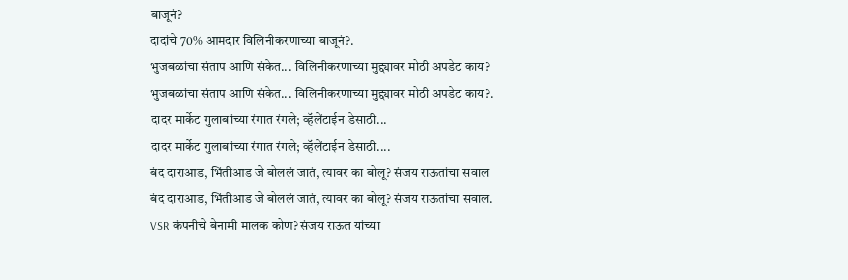बाजूनं?
दादांचे 70% आमदार विलिनीकरणाच्या बाजूनं?.
भुजबळांचा संताप आणि संकेत... विलिनीकरणाच्या मुद्द्यावर मोठी अपडेट काय?
भुजबळांचा संताप आणि संकेत... विलिनीकरणाच्या मुद्द्यावर मोठी अपडेट काय?.
दादर मार्केट गुलाबांच्या रंगात रंगले; व्हॅलेंटाईन डेसाठी...
दादर मार्केट गुलाबांच्या रंगात रंगले; व्हॅलेंटाईन डेसाठी....
बंद दाराआड, भिंतीआड जे बोललं जातं, त्यावर का बोलू? संजय राऊतांचा सवाल
बंद दाराआड, भिंतीआड जे बोललं जातं, त्यावर का बोलू? संजय राऊतांचा सवाल.
VSR कंपनीचे बेनामी मालक कोण? संजय राऊत यांच्या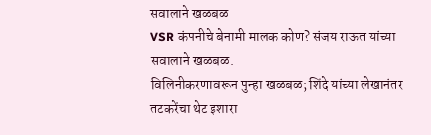सवालाने खळबळ
VSR कंपनीचे बेनामी मालक कोण? संजय राऊत यांच्या सवालाने खळबळ.
विलिनीकरणावरून पुन्हा खळबळ; शिंदे यांच्या लेखानंतर तटकरेंचा थेट इशारा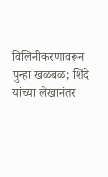विलिनीकरणावरून पुन्हा खळबळ; शिंदे यांच्या लेखानंतर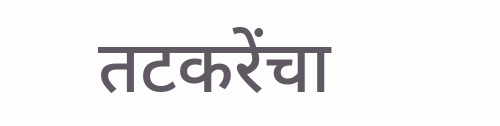तटकरेंचा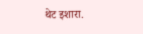थेट इशारा.